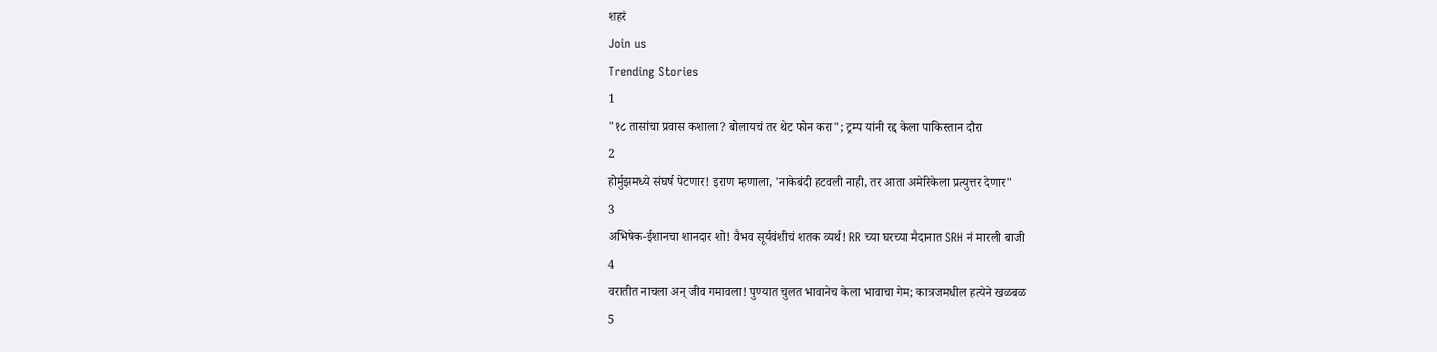शहरं
Join us
Trending Stories
1
"१८ तासांचा प्रवास कशाला? बोलायचं तर थेट फोन करा"; ट्रम्प यांनी रद्द केला पाकिस्तान दौरा
2
होर्मुझमध्ये संघर्ष पेटणार! इराण म्हणाला, 'नाकेबंदी हटवली नाही, तर आता अमेरिकेला प्रत्युत्तर देणार"
3
अभिषेक-ईशानचा शानदार शो! वैभव सूर्यवंशीचं शतक व्यर्थ! RR च्या घरच्या मैदानात SRH नं मारली बाजी
4
वरातीत नाचला अन् जीव गमावला! पुण्यात चुलत भावानेच केला भावाचा गेम; कात्रजमधील हत्येने खळबळ
5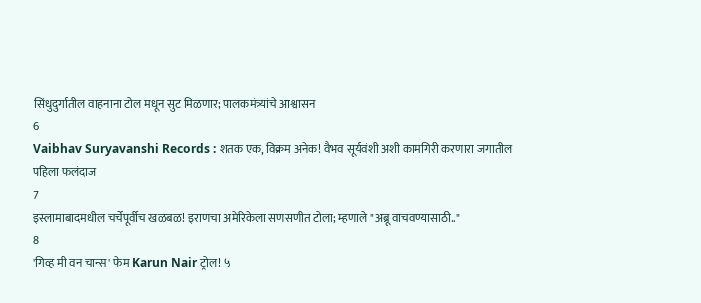सिंधुदुर्गातील वाहनाना टोल मधून सुट मिळणार; पालकमंत्र्यांचे आश्वासन
6
Vaibhav Suryavanshi Records : शतक एक, विक्रम अनेक! वैभव सूर्यवंशी अशी कामगिरी करणारा जगातील पहिला फलंदाज
7
इस्लामाबादमधील चर्चेपूर्वीच खळबळ! इराणचा अमेरिकेला सणसणीत टोला; म्हणाले "अब्रू वाचवण्यासाठी.."
8
'गिव्ह मी वन चान्स' फेम Karun Nair ट्रोल! ५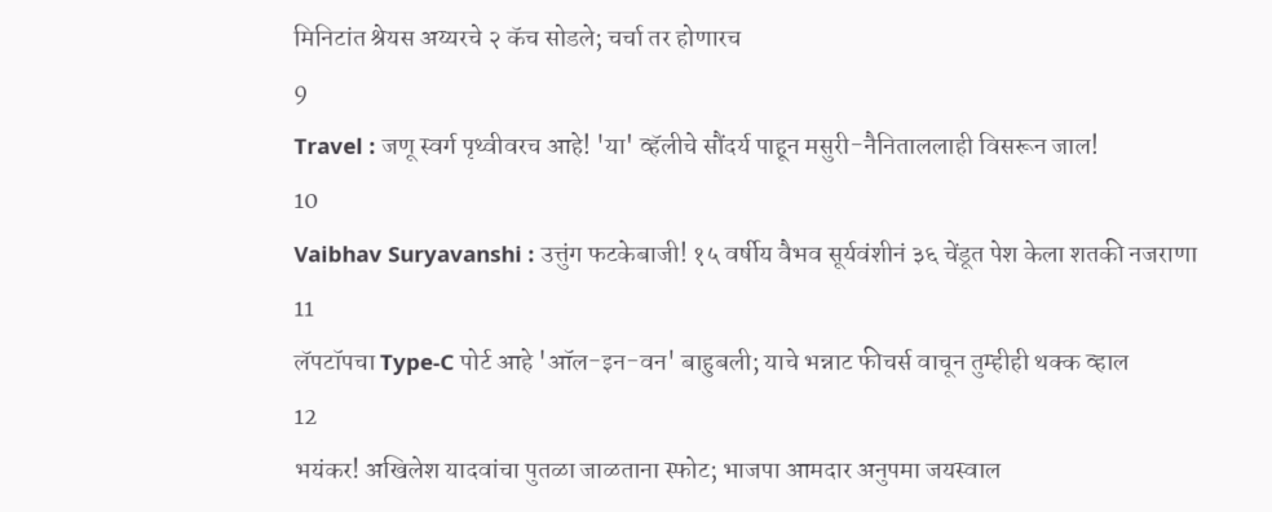मिनिटांत श्रेयस अय्यरचे २ कॅच सोडले; चर्चा तर होणारच
9
Travel : जणू स्वर्ग पृथ्वीवरच आहे! 'या' व्हॅलीचे सौंदर्य पाहून मसुरी-नैनिताललाही विसरून जाल!
10
Vaibhav Suryavanshi : उत्तुंग फटकेबाजी! १५ वर्षीय वैभव सूर्यवंशीनं ३६ चेंडूत पेश केला शतकी नजराणा
11
लॅपटॉपचा Type-C पोर्ट आहे 'ऑल-इन-वन' बाहुबली; याचे भन्नाट फीचर्स वाचून तुम्हीही थक्क व्हाल
12
भयंकर! अखिलेश यादवांचा पुतळा जाळताना स्फोट; भाजपा आमदार अनुपमा जयस्वाल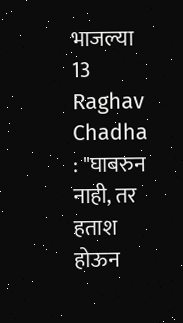भाजल्या
13
Raghav Chadha : "घाबरुन नाही, तर हताश होऊन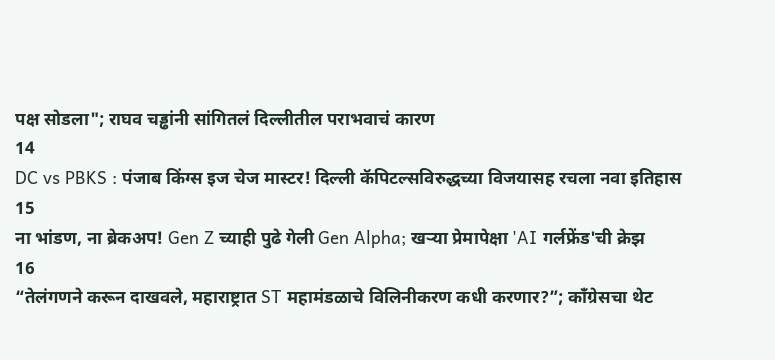पक्ष सोडला"; राघव चड्ढांनी सांगितलं दिल्लीतील पराभवाचं कारण
14
DC vs PBKS : पंजाब किंग्स इज चेज मास्टर! दिल्ली कॅपिटल्सविरुद्धच्या विजयासह रचला नवा इतिहास
15
ना भांडण, ना ब्रेकअप! Gen Z च्याही पुढे गेली Gen Alpha; खऱ्या प्रेमापेक्षा 'AI गर्लफ्रेंड'ची क्रेझ
16
“तेलंगणने करून दाखवले, महाराष्ट्रात ST महामंडळाचे विलिनीकरण कधी करणार?”; काँग्रेसचा थेट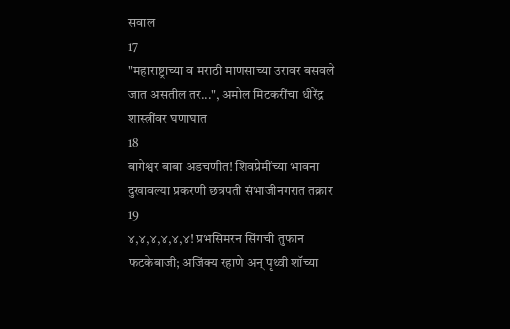सवाल
17
"महाराष्ट्राच्या व मराठी माणसाच्या उरावर बसवले जात असतील तर...", अमोल मिटकरींचा धीरेंद्र शास्त्रींवर घणाघात
18
बागेश्वर बाबा अडचणीत! शिवप्रेमींच्या भावना दुखावल्या प्रकरणी छत्रपती संभाजीनगरात तक्रार
19
४,४,४,४,४,४! प्रभसिमरन सिंगची तुफान फटकेबाजी; अजिंक्य रहाणे अन् पृथ्वी शॉच्या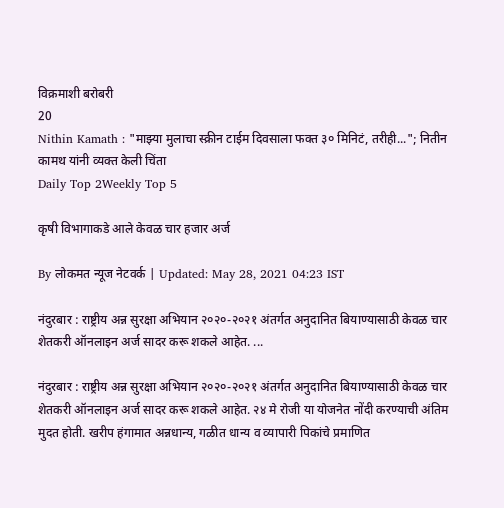विक्रमाशी बरोबरी
20
Nithin Kamath : "माझ्या मुलाचा स्क्रीन टाईम दिवसाला फक्त ३० मिनिटं, तरीही..."; नितीन कामथ यांनी व्यक्त केली चिंता
Daily Top 2Weekly Top 5

कृषी विभागाकडे आले केवळ चार हजार अर्ज

By लोकमत न्यूज नेटवर्क | Updated: May 28, 2021 04:23 IST

नंदुरबार : राष्ट्रीय अन्न सुरक्षा अभियान २०२०-२०२१ अंतर्गत अनुदानित बियाण्यासाठी केवळ चार शेतकरी ऑनलाइन अर्ज सादर करू शकले आहेत. ...

नंदुरबार : राष्ट्रीय अन्न सुरक्षा अभियान २०२०-२०२१ अंतर्गत अनुदानित बियाण्यासाठी केवळ चार शेतकरी ऑनलाइन अर्ज सादर करू शकले आहेत. २४ मे रोजी या योजनेत नोंदी करण्याची अंतिम मुदत होती. खरीप हंगामात अन्नधान्य, गळीत धान्य व व्यापारी पिकांचे प्रमाणित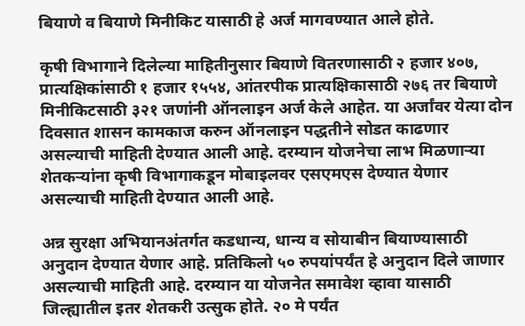बियाणे व बियाणे मिनीकिट यासाठी हे अर्ज मागवण्यात आले होते.

कृषी विभागाने दिलेल्या माहितीनुसार बियाणे वितरणासाठी २ हजार ४०७, प्रात्यक्षिकांसाठी १ हजार १५५४, आंतरपीक प्रात्यक्षिकासाठी २७६ तर बियाणे मिनीकिटसाठी ३२१ जणांनी ऑनलाइन अर्ज केले आहेत. या अर्जांवर येत्या दोन दिवसात शासन कामकाज करुन ऑनलाइन पद्धतीने सोडत काढणार असल्याची माहिती देण्यात आली आहे. दरम्यान योजनेचा लाभ मिळणाऱ्या शेतकऱ्यांना कृषी विभागाकडून मोबाइलवर एसएमएस देण्यात येणार असल्याची माहिती देण्यात आली आहे.

अन्न सुरक्षा अभियानअंतर्गत कडधान्य, धान्य व सोयाबीन बियाण्यासाठी अनुदान देण्यात येणार आहे. प्रतिकिलो ५० रुपयांपर्यंत हे अनुदान दिले जाणार असल्याची माहिती आहे. दरम्यान या योजनेत समावेश व्हावा यासाठी जिल्ह्यातील इतर शेतकरी उत्सुक होते. २० मे पर्यंत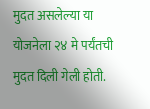मुदत असलेल्या या योजनेला २४ मे पर्यंतची मुदत दिली गेली होती.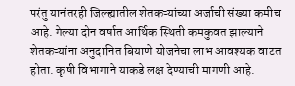परंतु यानंतरही जिल्ह्यातील शेतकऱ्यांच्या अर्जाची संख्या कमीच आहे. गेल्या दोन वर्षात आर्थिक स्थिती कमकुवत झाल्याने शेतकऱ्यांना अनुदानित बियाणे योजनेचा लाभ आवश्यक वाटत होता. कृषी विभागाने याकडे लक्ष देण्याची मागणी आहे.